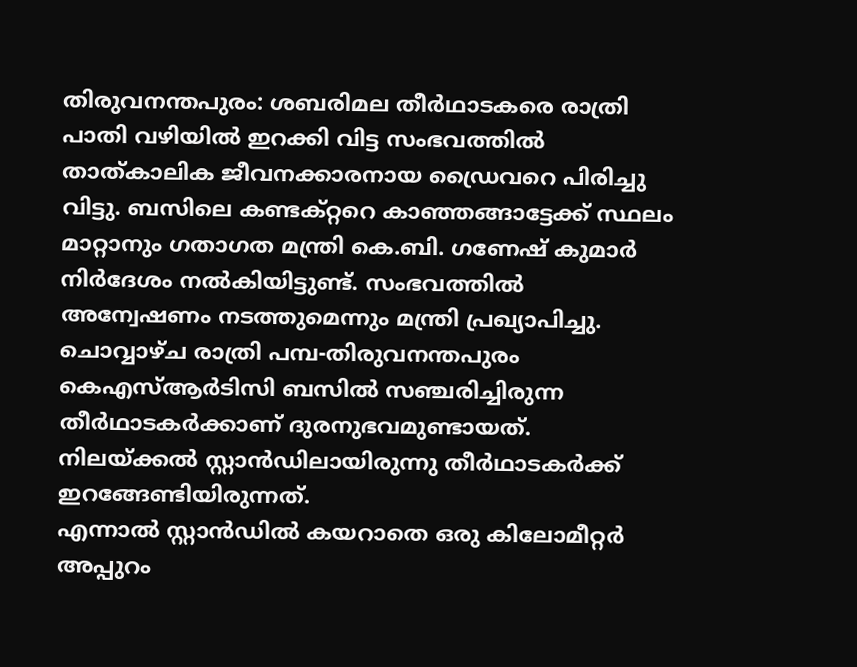തിരുവനന്തപുരം: ശബരിമല തീർഥാടകരെ രാത്രി പാതി വഴിയിൽ ഇറക്കി വിട്ട സംഭവത്തിൽ താത്കാലിക ജീവനക്കാരനായ ഡ്രൈവറെ പിരിച്ചു വിട്ടു. ബസിലെ കണ്ടക്റ്ററെ കാഞ്ഞങ്ങാട്ടേക്ക് സ്ഥലം മാറ്റാനും ഗതാഗത മന്ത്രി കെ.ബി. ഗണേഷ് കുമാർ നിർദേശം നൽകിയിട്ടുണ്ട്. സംഭവത്തിൽ അന്വേഷണം നടത്തുമെന്നും മന്ത്രി പ്രഖ്യാപിച്ചു.
ചൊവ്വാഴ്ച രാത്രി പമ്പ-തിരുവനന്തപുരം കെഎസ്ആർടിസി ബസിൽ സഞ്ചരിച്ചിരുന്ന തീർഥാടകർക്കാണ് ദുരനുഭവമുണ്ടായത്. നിലയ്ക്കൽ സ്റ്റാൻഡിലായിരുന്നു തീർഥാടകർക്ക് ഇറങ്ങേണ്ടിയിരുന്നത്.
എന്നാൽ സ്റ്റാൻഡിൽ കയറാതെ ഒരു കിലോമീറ്റർ അപ്പുറം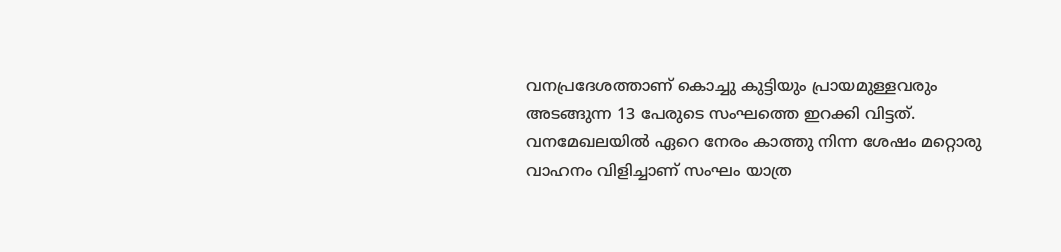വനപ്രദേശത്താണ് കൊച്ചു കുട്ടിയും പ്രായമുള്ളവരും അടങ്ങുന്ന 13 പേരുടെ സംഘത്തെ ഇറക്കി വിട്ടത്. വനമേഖലയിൽ ഏറെ നേരം കാത്തു നിന്ന ശേഷം മറ്റൊരു വാഹനം വിളിച്ചാണ് സംഘം യാത്ര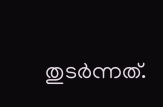തുടർന്നത്.